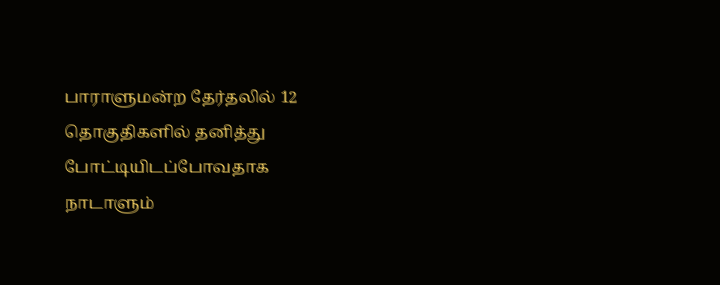பாராளுமன்ற தேர்தலில் 12
தொகுதிகளில் தனித்து போட்டியிடப்போவதாக நாடாளும்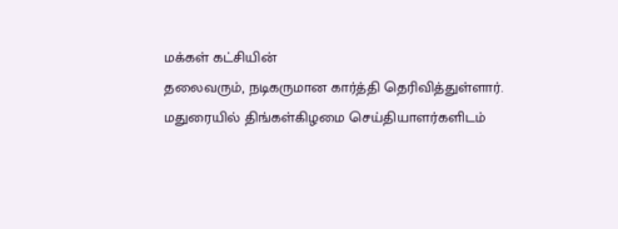மக்கள் கட்சியின்
தலைவரும், நடிகருமான கார்த்தி தெரிவித்துள்ளார்.
மதுரையில் திங்கள்கிழமை செய்தியாளர்களிடம்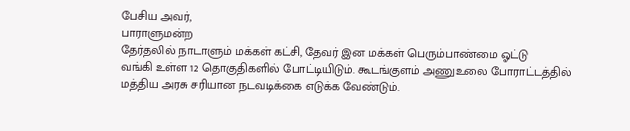பேசிய அவர்,
பாராளுமன்ற
தேர்தலில் நாடாளும் மக்கள் கட்சி, தேவர் இன மக்கள் பெரும்பாண்மை ஓட்டு
வங்கி உள்ள 12 தொகுதிகளில் போட்டியிடும். கூடங்குளம் அணுஉலை போராட்டத்தில்
மத்திய அரசு சரியான நடவடிக்கை எடுக்க வேண்டும்.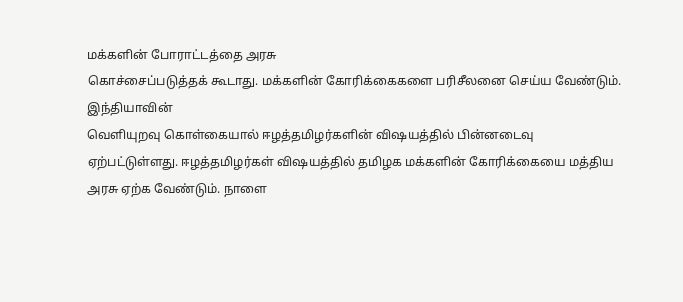மக்களின் போராட்டத்தை அரசு
கொச்சைப்படுத்தக் கூடாது. மக்களின் கோரிக்கைகளை பரிசீலனை செய்ய வேண்டும்.
இந்தியாவின்
வெளியுறவு கொள்கையால் ஈழத்தமிழர்களின் விஷயத்தில் பின்னடைவு
ஏற்பட்டுள்ளது. ஈழத்தமிழர்கள் விஷயத்தில் தமிழக மக்களின் கோரிக்கையை மத்திய
அரசு ஏற்க வேண்டும். நாளை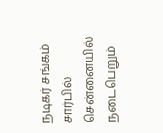நடிகர் சங்கம் சார்பில் சென்னையில் நடைபெறும்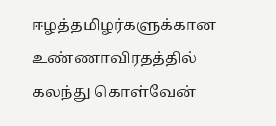ஈழத்தமிழர்களுக்கான உண்ணாவிரதத்தில் கலந்து கொள்வேன்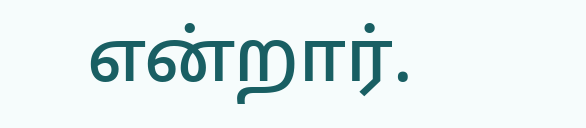என்றார்.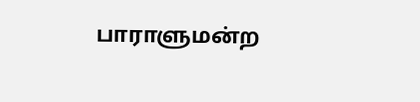பாராளுமன்ற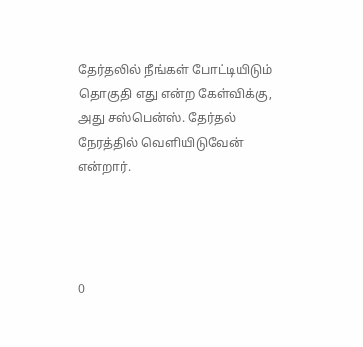தேர்தலில் நீங்கள் போட்டியிடும் தொகுதி எது என்ற கேள்விக்கு, அது சஸ்பென்ஸ். தேர்தல் நேரத்தில் வெளியிடுவேன் என்றார்.




0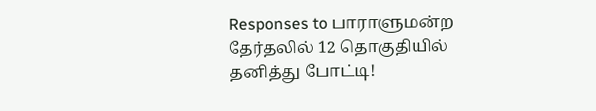Responses to பாராளுமன்ற தேர்தலில் 12 தொகுதியில் தனித்து போட்டி!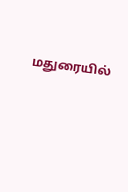மதுரையில்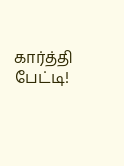கார்த்தி பேட்டி!